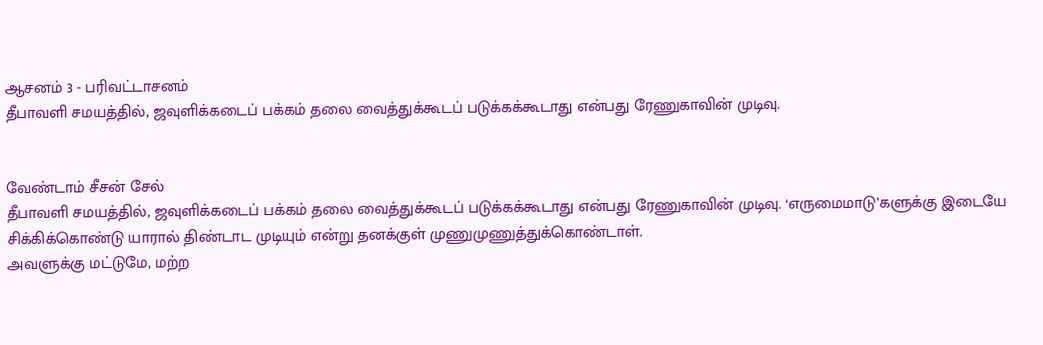ஆசனம் 3 - பரிவட்டாசனம்
தீபாவளி சமயத்தில், ஜவுளிக்கடைப் பக்கம் தலை வைத்துக்கூடப் படுக்கக்கூடாது என்பது ரேணுகாவின் முடிவு.


வேண்டாம் சீசன் சேல்
தீபாவளி சமயத்தில், ஜவுளிக்கடைப் பக்கம் தலை வைத்துக்கூடப் படுக்கக்கூடாது என்பது ரேணுகாவின் முடிவு. ‘எருமைமாடு’களுக்கு இடையே சிக்கிக்கொண்டு யாரால் திண்டாட முடியும் என்று தனக்குள் முணுமுணுத்துக்கொண்டாள்.
அவளுக்கு மட்டுமே, மற்ற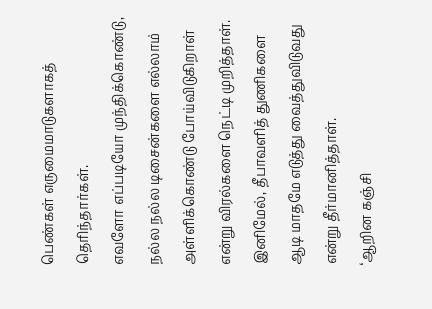பெண்கள் எருமைமாடுகளாகத் தெரிந்தார்கள்.
எவளோ எப்படியோ முந்திக்கொண்டு, நல்ல நல்ல டிசைன்களை எல்லாம் அள்ளிக்கொண்டு போய்விடுகிறாள் என்று விரல்களை நெட்டி முறித்தாள். இனிமேல், தீபாவளித் துணிகளை ஆடி மாதமே எடுத்து வைத்துவிடுவது என்று தீர்மானித்தாள்.
‘ஆறின கஞ்சி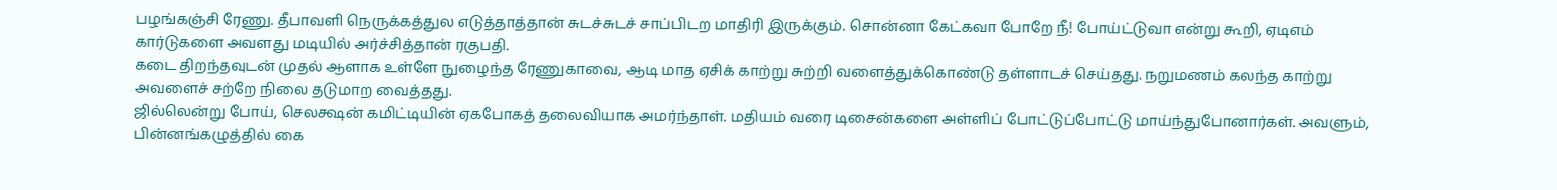பழங்கஞ்சி ரேணு. தீபாவளி நெருக்கத்துல எடுத்தாத்தான் சுடச்சுடச் சாப்பிடற மாதிரி இருக்கும். சொன்னா கேட்கவா போறே நீ! போய்ட்டுவா என்று கூறி, ஏடிஎம் கார்டுகளை அவளது மடியில் அர்ச்சித்தான் ரகுபதி.
கடை திறந்தவுடன் முதல் ஆளாக உள்ளே நுழைந்த ரேணுகாவை, ஆடி மாத ஏசிக் காற்று சுற்றி வளைத்துக்கொண்டு தள்ளாடச் செய்தது. நறுமணம் கலந்த காற்று அவளைச் சற்றே நிலை தடுமாற வைத்தது.
ஜில்லென்று போய், செலக்ஷன் கமிட்டியின் ஏகபோகத் தலைவியாக அமர்ந்தாள். மதியம் வரை டிசைன்களை அள்ளிப் போட்டுப்போட்டு மாய்ந்துபோனார்கள். அவளும், பின்னங்கழுத்தில் கை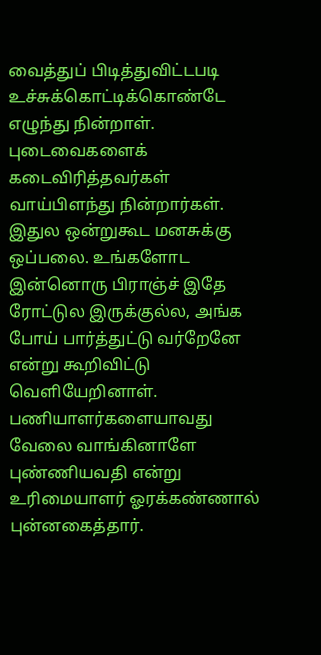வைத்துப் பிடித்துவிட்டபடி உச்சுக்கொட்டிக்கொண்டே எழுந்து நின்றாள்.
புடைவைகளைக் கடைவிரித்தவர்கள் வாய்பிளந்து நின்றார்கள்.
இதுல ஒன்றுகூட மனசுக்கு ஒப்பலை. உங்களோட இன்னொரு பிராஞ்ச் இதே ரோட்டுல இருக்குல்ல, அங்க போய் பார்த்துட்டு வர்றேனே என்று கூறிவிட்டு வெளியேறினாள்.
பணியாளர்களையாவது வேலை வாங்கினாளே புண்ணியவதி என்று உரிமையாளர் ஓரக்கண்ணால் புன்னகைத்தார்.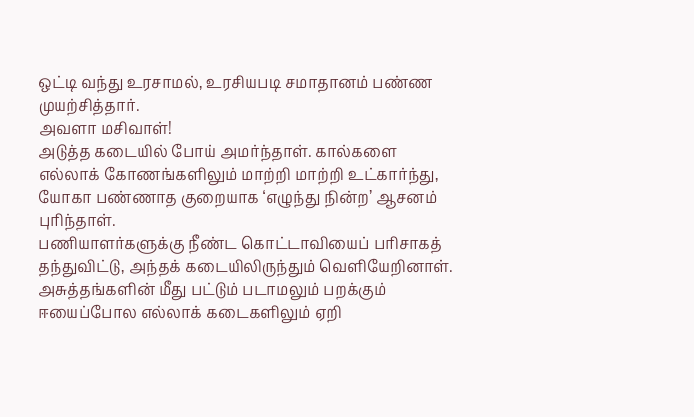ஒட்டி வந்து உரசாமல், உரசியபடி சமாதானம் பண்ண முயற்சித்தார்.
அவளா மசிவாள்!
அடுத்த கடையில் போய் அமர்ந்தாள். கால்களை எல்லாக் கோணங்களிலும் மாற்றி மாற்றி உட்கார்ந்து, யோகா பண்ணாத குறையாக ‘எழுந்து நின்ற’ ஆசனம் புரிந்தாள்.
பணியாளர்களுக்கு நீண்ட கொட்டாவியைப் பரிசாகத் தந்துவிட்டு, அந்தக் கடையிலிருந்தும் வெளியேறினாள்.
அசுத்தங்களின் மீது பட்டும் படாமலும் பறக்கும் ஈயைப்போல எல்லாக் கடைகளிலும் ஏறி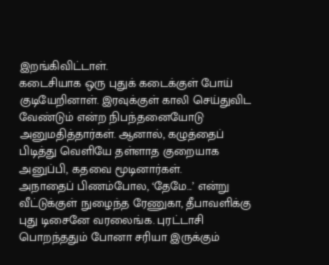இறங்கிவிட்டாள்.
கடைசியாக ஒரு புதுக் கடைக்குள் போய் குடியேறினாள். இரவுக்குள் காலி செய்துவிட வேண்டும் என்ற நிபந்தனையோடு அனுமதித்தார்கள். ஆனால், கழுத்தைப் பிடித்து வெளியே தள்ளாத குறையாக அனுப்பி, கதவை மூடினார்கள்.
அநாதைப் பிணம்போல, ‘தேமே...’ என்று வீட்டுக்குள் நுழைந்த ரேணுகா, தீபாவளிக்கு புது டிசைனே வரலைங்க. புரட்டாசி பொறந்ததும் போனா சரியா இருக்கும்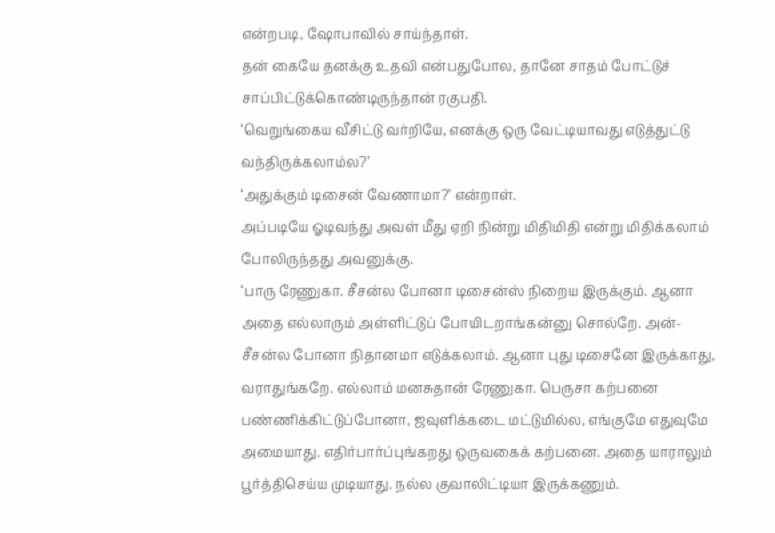என்றபடி, ஷோபாவில் சாய்ந்தாள்.
தன் கையே தனக்கு உதவி என்பதுபோல, தானே சாதம் போட்டுச் சாப்பிட்டுக்கொண்டிருந்தான் ரகுபதி.
‘வெறுங்கைய வீசிட்டு வர்றியே, எனக்கு ஒரு வேட்டியாவது எடுத்துட்டு வந்திருக்கலாம்ல?’
‘அதுக்கும் டிசைன் வேணாமா?’ என்றாள்.
அப்படியே ஓடிவந்து அவள் மீது ஏறி நின்று மிதிமிதி என்று மிதிக்கலாம் போலிருந்தது அவனுக்கு.
‘பாரு ரேணுகா. சீசன்ல போனா டிசைன்ஸ் நிறைய இருக்கும். ஆனா அதை எல்லாரும் அள்ளிட்டுப் போயிடறாங்கன்னு சொல்றே. அன்-சீசன்ல போனா நிதானமா எடுக்கலாம். ஆனா புது டிசைனே இருக்காது, வராதுங்கறே. எல்லாம் மனசுதான் ரேணுகா. பெருசா கற்பனை பண்ணிக்கிட்டுப்போனா, ஜவுளிக்கடை மட்டுமில்ல, எங்குமே எதுவுமே அமையாது. எதிர்பார்ப்புங்கறது ஒருவகைக் கற்பனை. அதை யாராலும் பூர்த்திசெய்ய முடியாது. நல்ல குவாலிட்டியா இருக்கணும்.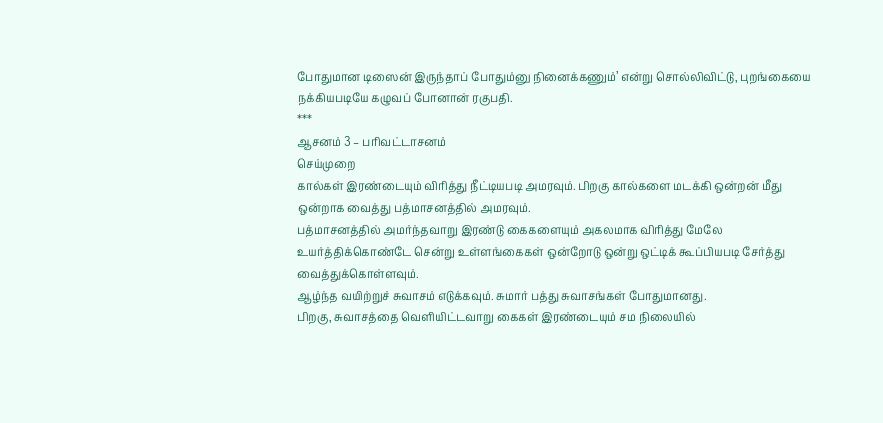போதுமான டிஸைன் இருந்தாப் போதும்னு நினைக்கணும்’ என்று சொல்லிவிட்டு, புறங்கையை நக்கியபடியே கழுவப் போனான் ரகுபதி.
***
ஆசனம் 3 – பரிவட்டாசனம்
செய்முறை
கால்கள் இரண்டையும் விரித்து நீட்டியபடி அமரவும். பிறகு கால்களை மடக்கி ஒன்றன் மீது ஒன்றாக வைத்து பத்மாசனத்தில் அமரவும்.
பத்மாசனத்தில் அமர்ந்தவாறு இரண்டு கைகளையும் அகலமாக விரித்து மேலே உயர்த்திக்கொண்டே சென்று உள்ளங்கைகள் ஒன்றோடு ஒன்று ஒட்டிக் கூப்பியபடி சேர்த்து வைத்துக்கொள்ளவும்.
ஆழ்ந்த வயிற்றுச் சுவாசம் எடுக்கவும். சுமார் பத்து சுவாசங்கள் போதுமானது.
பிறகு, சுவாசத்தை வெளியிட்டவாறு கைகள் இரண்டையும் சம நிலையில்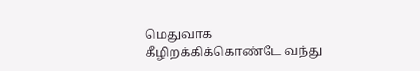மெதுவாக கீழிறக்கிக்கொண்டே வந்து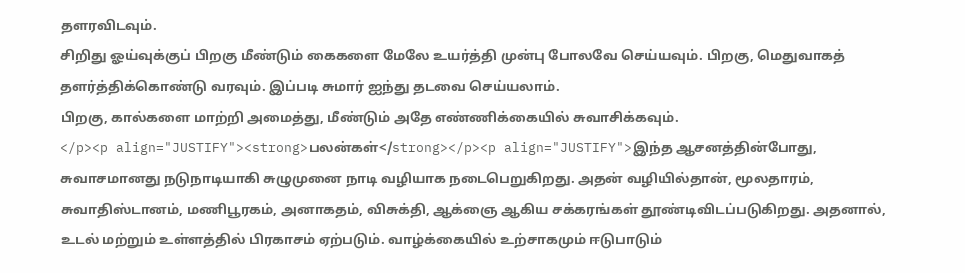தளரவிடவும்.
சிறிது ஓய்வுக்குப் பிறகு மீண்டும் கைகளை மேலே உயர்த்தி முன்பு போலவே செய்யவும். பிறகு, மெதுவாகத் தளர்த்திக்கொண்டு வரவும். இப்படி சுமார் ஐந்து தடவை செய்யலாம்.
பிறகு, கால்களை மாற்றி அமைத்து, மீண்டும் அதே எண்ணிக்கையில் சுவாசிக்கவும்.
</p><p align="JUSTIFY"><strong>பலன்கள்</strong></p><p align="JUSTIFY">இந்த ஆசனத்தின்போது, சுவாசமானது நடுநாடியாகி சுழுமுனை நாடி வழியாக நடைபெறுகிறது. அதன் வழியில்தான், மூலதாரம், சுவாதிஸ்டானம், மணிபூரகம், அனாகதம், விசுக்தி, ஆக்ஞை ஆகிய சக்கரங்கள் தூண்டிவிடப்படுகிறது. அதனால், உடல் மற்றும் உள்ளத்தில் பிரகாசம் ஏற்படும். வாழ்க்கையில் உற்சாகமும் ஈடுபாடும்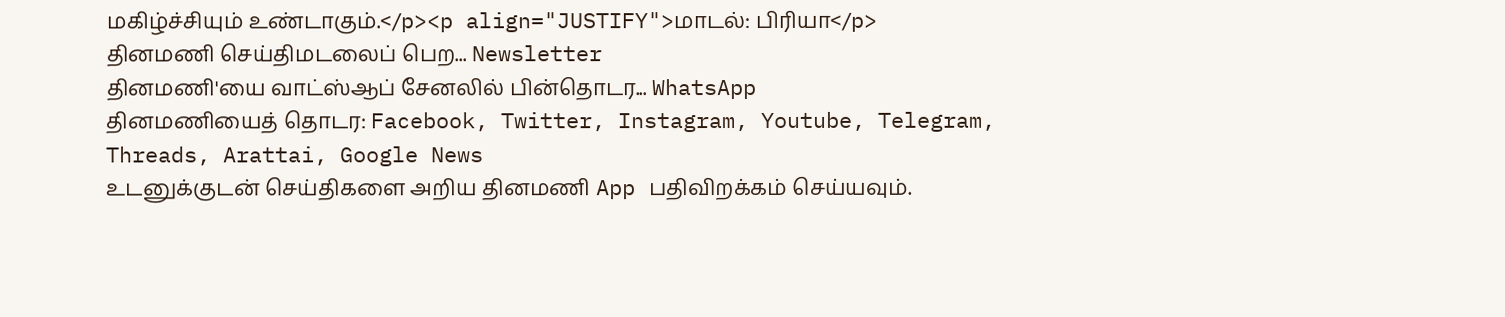மகிழ்ச்சியும் உண்டாகும்.</p><p align="JUSTIFY">மாடல்: பிரியா</p>
தினமணி செய்திமடலைப் பெற... Newsletter
தினமணி'யை வாட்ஸ்ஆப் சேனலில் பின்தொடர... WhatsApp
தினமணியைத் தொடர: Facebook, Twitter, Instagram, Youtube, Telegram, Threads, Arattai, Google News
உடனுக்குடன் செய்திகளை அறிய தினமணி App பதிவிறக்கம் செய்யவும்.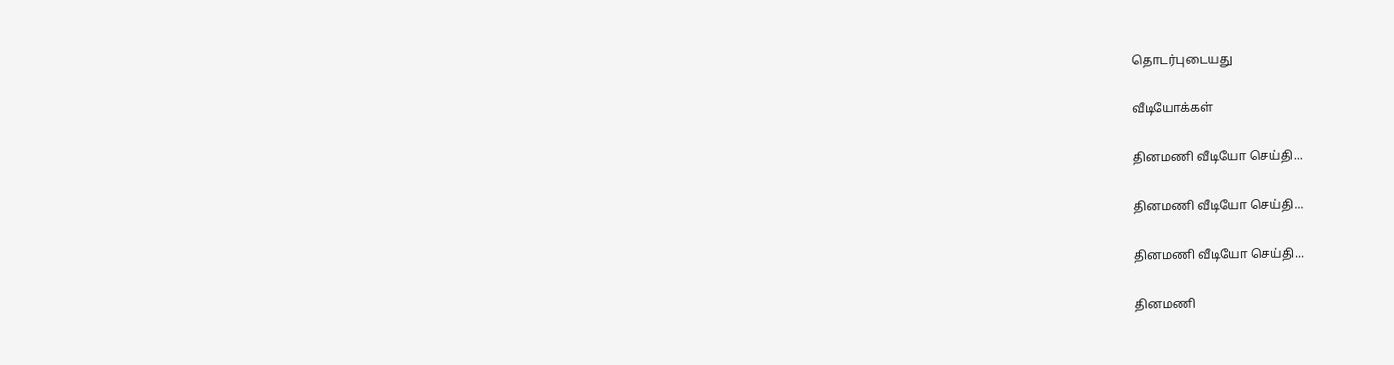தொடர்புடையது

வீடியோக்கள்

தினமணி வீடியோ செய்தி...

தினமணி வீடியோ செய்தி...

தினமணி வீடியோ செய்தி...

தினமணி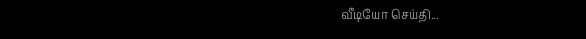வீடியோ செய்தி...